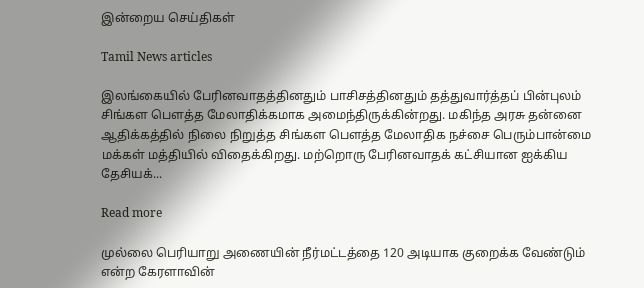இன்றைய செய்திகள்

Tamil News articles

இலங்கையில் பேரினவாதத்தினதும் பாசிசத்தினதும் தத்துவார்த்தப் பின்புலம் சிங்கள பௌத்த மேலாதிக்கமாக அமைந்திருக்கின்றது. மகிந்த அரசு தன்னை ஆதிக்கத்தில் நிலை நிறுத்த சிங்கள பௌத்த மேலாதிக நச்சை பெரும்பான்மை மக்கள் மத்தியில் விதைக்கிறது. மற்றொரு பேரினவாதக் கட்சியான ஐக்கிய தேசியக்...

Read more

முல்லை பெரியாறு அணையின் நீர்மட்டத்தை 120 அடியாக குறைக்க வேண்டும் என்ற கேரளாவின்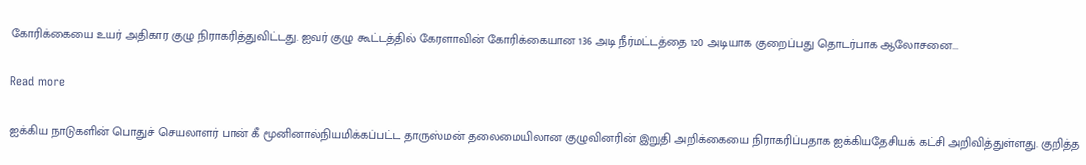கோரிக்கையை உயர் அதிகார குழு நிராகரித்துவிட்டது. ஐவர் குழு கூட்டத்தில் கேரளாவின் கோரிக்கையான 136 அடி நீர்மட்டத்தை 120 அடியாக குறைப்பது தொடர்பாக ஆலோசனை...

Read more

ஐக்கிய நாடுகளின் பொதுச் செயலாளர் பான் கீ மூனினால்நியமிக்கப்பட்ட தாருஸ்மன் தலைமையிலான குழுவினரின் இறுதி அறிக்கையை நிராகரிப்பதாக ஐக்கியதேசியக் கட்சி அறிவித்துள்ளது. குறித்த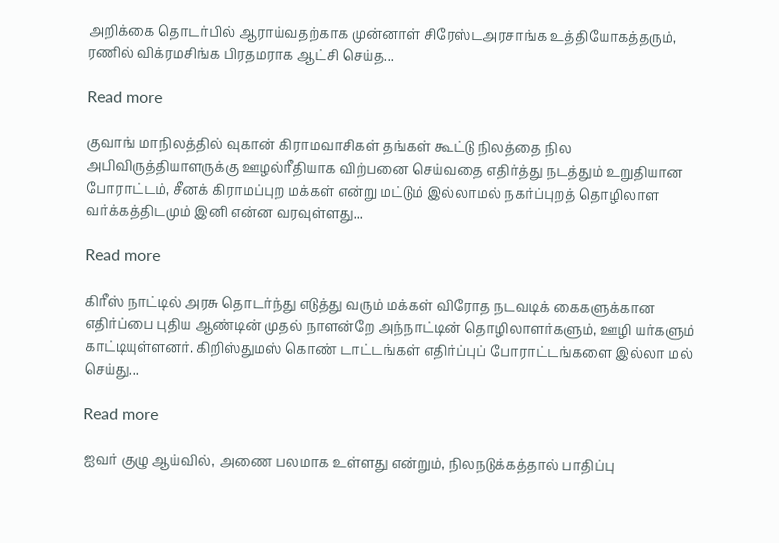அறிக்கை தொடர்பில் ஆராய்வதற்காக முன்னாள் சிரேஸ்டஅரசாங்க உத்தியோகத்தரும், ரணில் விக்ரமசிங்க பிரதமராக ஆட்சி செய்த...

Read more

குவாங் மாநிலத்தில் வுகான் கிராமவாசிகள் தங்கள் கூட்டு நிலத்தை நில அபிவிருத்தியாளருக்கு ஊழல்ரீதியாக விற்பனை செய்வதை எதிர்த்து நடத்தும் உறுதியான போராட்டம், சீனக் கிராமப்புற மக்கள் என்று மட்டும் இல்லாமல் நகர்ப்புறத் தொழிலாள வர்க்கத்திடமும் இனி என்ன வரவுள்ளது...

Read more

கிரீஸ் நாட்டில் அரசு தொடர்ந்து எடுத்து வரும் மக்கள் விரோத நடவடிக் கைகளுக்கான எதிர்ப்பை புதிய ஆண்டின் முதல் நாளன்றே அந்நாட்டின் தொழிலாளர்களும், ஊழி யர்களும் காட்டியுள்ளனர். கிறிஸ்துமஸ் கொண் டாட்டங்கள் எதிர்ப்புப் போராட்டங்களை இல்லா மல் செய்து...

Read more

ஐவர் குழு ஆய்வில், அணை பலமாக உள்ளது என்றும், நிலநடுக்கத்தால் பாதிப்பு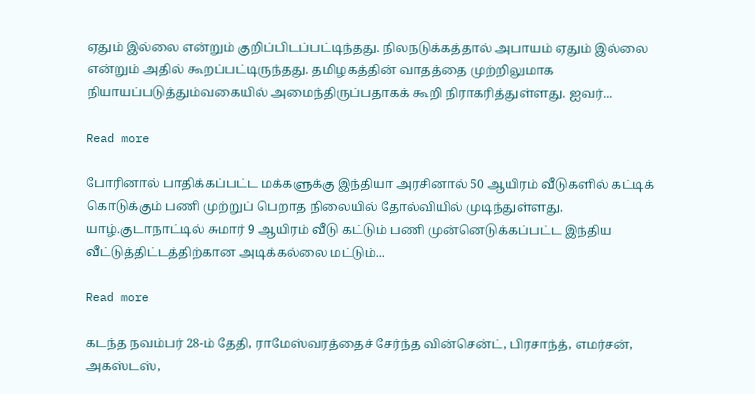ஏதும் இல்லை என்றும் குறிப்பிடப்பட்டிந்தது. நிலநடுக்கத்தால் அபாயம் ஏதும் இல்லை என்றும் அதில் கூறப்பட்டிருந்தது. தமிழகத்தின் வாதத்தை முற்றிலுமாக நியாயப்படுத்தும்வகையில் அமைந்திருப்பதாகக் கூறி நிராகரித்துள்ளது. ஐவர்...

Read more

போரினால் பாதிக்கப்பட்ட மக்களுக்கு இந்தியா அரசினால் 50 ஆயிரம் வீடுகளில் கட்டிக் கொடுக்கும் பணி முற்றுப் பெறாத நிலையில் தோல்வியில் முடிந்துள்ளது. யாழ்.குடாநாட்டில் சுமார் 9 ஆயிரம் வீடு கட்டும் பணி முன்னெடுக்கப்பட்ட இந்திய வீட்டுத்திட்டத்திற்கான அடிக்கல்லை மட்டும்...

Read more

கடந்த நவம்பர் 28-ம் தேதி, ராமேஸ்வரத்தைச் சேர்ந்த வின்சென்ட், பிரசாந்த், எமர்சன், அகஸ்டஸ்,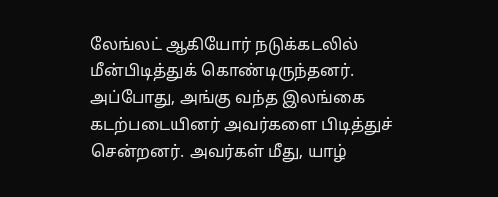லேங்லட் ஆகியோர் நடுக்கடலில் மீன்பிடித்துக் கொண்டிருந்தனர். அப்போது, அங்கு வந்த இலங்கை கடற்படையினர் அவர்களை பிடித்துச் சென்றனர். அவர்கள் மீது, யாழ்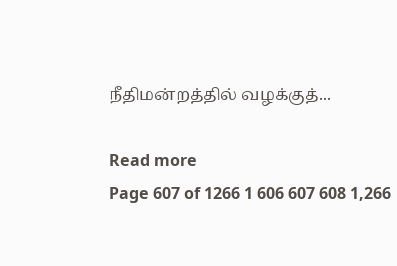நீதிமன்றத்தில் வழக்குத்...

Read more
Page 607 of 1266 1 606 607 608 1,266